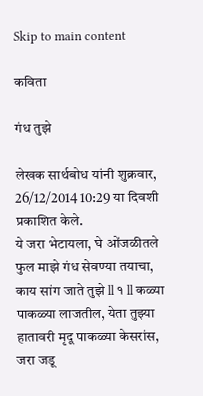Skip to main content

कविता

गंध तुझे

लेखक सार्थबोध यांनी शुक्रवार, 26/12/2014 10:29 या दिवशी प्रकाशित केले.
ये जरा भेटायला, घे ओंजळीतले फुल माझे गंध सेवण्या तयाचा, काय सांग जाते तुझे ll १ ll कळ्या पाकळ्या लाजतील, येता तुझ्या हातावरी मृदू पाकळ्या केसरांस, जरा जडू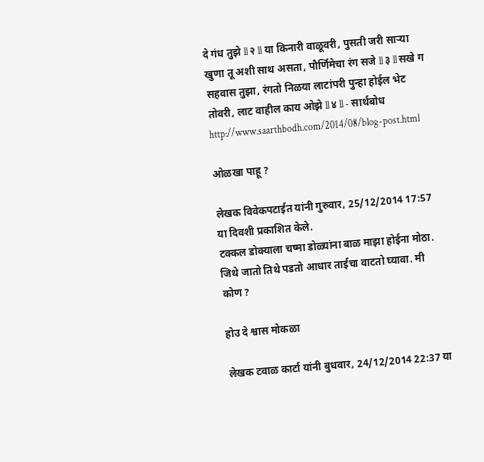दे गंध तुझे ll २ ll या किनारी वाळूवरी, पुसती जरी साऱ्या खुणा तू अशी साथ असता, पौर्णिमेचा रंग सजे ll ३ ll सखे ग सहवास तुझा, रंगतो निळया लाटांपरी पुन्हा होईल भेट तोवरी, लाट वाहील काय ओझे ll ४ ll - सार्थबोध http://www.saarthbodh.com/2014/08/blog-post.html

ओळखा पाहू ?

लेखक विवेकपटाईत यांनी गुरुवार, 25/12/2014 17:57 या दिवशी प्रकाशित केले.
टक्कल डोक्याला चष्मा डोळ्यांना बाळ माझा होईना मोठा. जिथे जातो तिथे पडतो आधार ताईचा वाटतो घ्यावा. मी कोण?

होउ दे श्वास मोकळा

लेखक टवाळ कार्टा यांनी बुधवार, 24/12/2014 22:37 या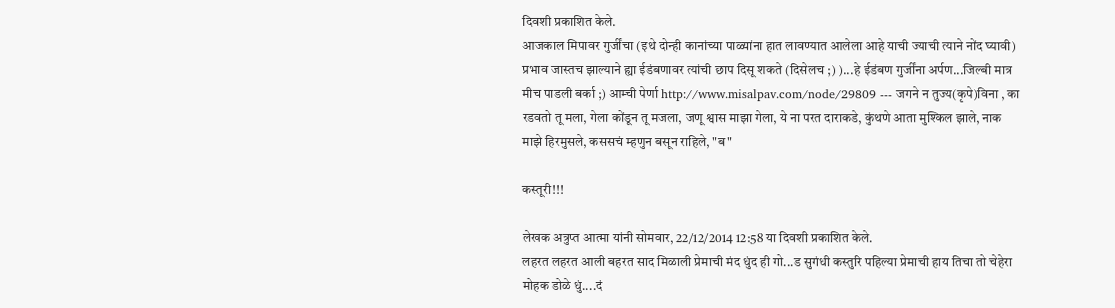दिवशी प्रकाशित केले.
आजकाल मिपावर गुर्जींचा (इथे दोन्ही कानांच्या पाळ्यांना हात लावण्यात आलेला आहे याची ज्याची त्याने नोंद घ्यावी) प्रभाव जास्तच झाल्याने ह्या ईडंबणावर त्यांची छाप दिसू शकते (दिसेलच ;) )...हे ईडंबण गुर्जींना अर्पण...जिल्बी मात्र मीच पाडली बर्का ;) आम्ची पेर्णा http://www.misalpav.com/node/29809 --- जगने न तुज्य(कृपे)विना , का रडवतो तू मला, गेला कोंडून तू मजला, जणू श्वास माझा गेला, ये ना परत दाराकडे, कुंथणे आता मुश्किल झाले, नाक माझे हिरमुसले, कससचं म्हणुन बसून राहिले, "ब"

कस्तूरी!!!

लेखक अत्रुप्त आत्मा यांनी सोमवार, 22/12/2014 12:58 या दिवशी प्रकाशित केले.
लहरत लहरत आली बहरत साद मिळाली प्रेमाची मंद धुंद ही गो...ड सुगंधी कस्तुरि पहिल्या प्रेमाची हाय तिचा तो चेहेरा मोहक डोळे धुं....दं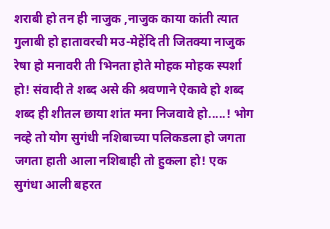शराबी हो तन ही नाजुक ,नाजुक काया कांती त्यात गुलाबी हो हातावरची मउ-मेहेंदि ती जितक्या नाजुक रेषा हो मनावरी ती भिनता होते मोहक मोहक स्पर्शा हो! संवादी ते शब्द असे की श्रवणाने ऐकावे हो शब्द शब्द ही शीतल छाया शांत मना निजवावे हो.....! भोग नव्हे तो योग सुगंधी नशिबाच्या पलिकडला हो जगता जगता हाती आला नशिबाही तो हुकला हो! एक सुगंधा आली बहरत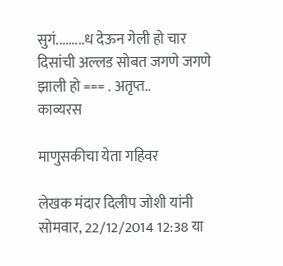सुगं.........ध देऊन गेली हो चार दिसांची अल्लड सोबत जगणे जगणे झाली हो === . अतृप्त..
काव्यरस

माणुसकीचा येता गहिवर

लेखक मंदार दिलीप जोशी यांनी सोमवार, 22/12/2014 12:38 या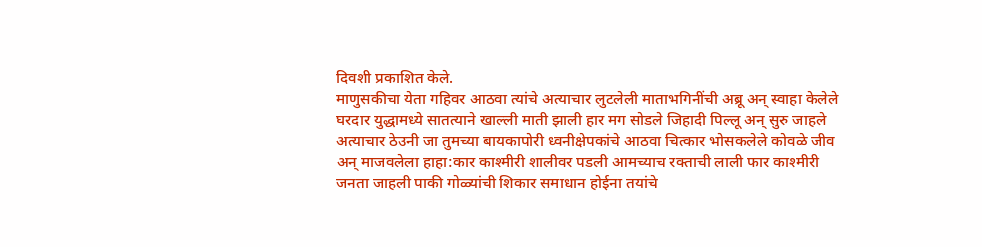दिवशी प्रकाशित केले.
माणुसकीचा येता गहिवर आठवा त्यांचे अत्याचार लुटलेली माताभगिनींची अब्रू अन् स्वाहा केलेले घरदार युद्धामध्ये सातत्याने खाल्ली माती झाली हार मग सोडले जिहादी पिल्लू अन् सुरु जाहले अत्याचार ठेउनी जा तुमच्या बायकापोरी ध्वनीक्षेपकांचे आठवा चित्कार भोसकलेले कोवळे जीव अन् माजवलेला हाहा:कार काश्मीरी शालीवर पडली आमच्याच रक्ताची लाली फार काश्मीरी जनता जाहली पाकी गोळ्यांची शिकार समाधान होईना तयांचे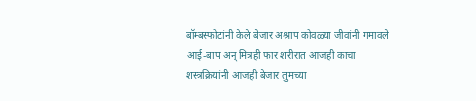बॉम्बस्फोटांनी केले बेजार अश्राप कोवळ्या जीवांनी गमावले आई-बाप अन् मित्रही फार शरीरात आजही काचा शस्त्रक्रियांनी आजही बेजार तुमच्या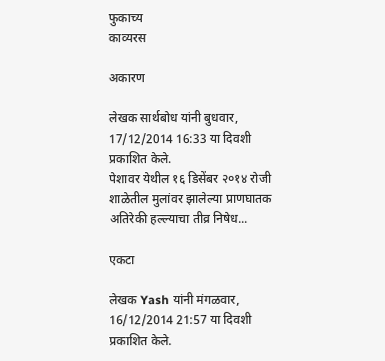फुकाच्य
काव्यरस

अकारण

लेखक सार्थबोध यांनी बुधवार, 17/12/2014 16:33 या दिवशी प्रकाशित केले.
पेशावर येथील १६ डिसेंबर २०१४ रोजी शाळेतील मुलांवर झालेल्या प्राणघातक अतिरेकी हल्ल्याचा तीव्र निषेध...

एकटा

लेखक Yash यांनी मंगळवार, 16/12/2014 21:57 या दिवशी प्रकाशित केले.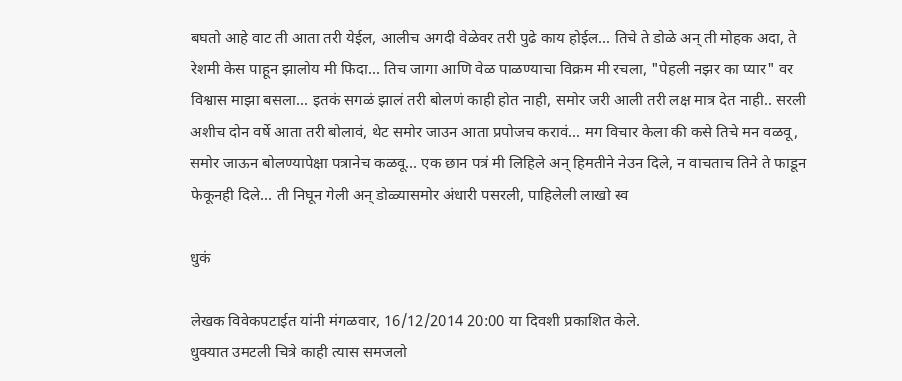बघतो आहे वाट ती आता तरी येईल, आलीच अगदी वेळेवर तरी पुढे काय होईल... तिचे ते डोळे अन् ती मोहक अदा, ते रेशमी केस पाहून झालोय मी फिदा... तिच जागा आणि वेळ पाळण्याचा विक्रम मी रचला, "पेहली नझर का प्यार" वर विश्वास माझा बसला... इतकं सगळं झालं तरी बोलणं काही होत नाही, समोर जरी आली तरी लक्ष मात्र देत नाही.. सरली अशीच दोन वर्षे आता तरी बोलावं, थेट समोर जाउन आता प्रपोजच करावं... मग विचार केला की कसे तिचे मन वळवू, समोर जाऊन बोलण्यापेक्षा पत्रानेच कळवू... एक छान पत्रं मी लिहिले अन् हिमतीने नेउन दिले, न वाचताच तिने ते फाडून फेकूनही दिले... ती निघून गेली अन् डोळ्यासमोर अंधारी पसरली, पाहिलेली लाखो स्व

धुकं

लेखक विवेकपटाईत यांनी मंगळवार, 16/12/2014 20:00 या दिवशी प्रकाशित केले.
धुक्यात उमटली चित्रे काही त्यास समजलो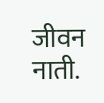जीवन नाती.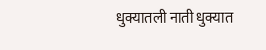धुक्यातली नाती धुक्यात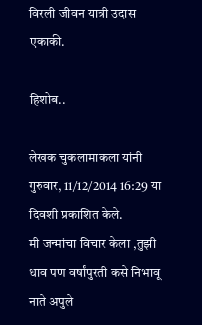विरली जीवन यात्री उदास एकाकी.

हिशोब..

लेखक चुकलामाकला यांनी गुरुवार, 11/12/2014 16:29 या दिवशी प्रकाशित केले.
मी जन्मांचा विचार केला ,तुझी धाव पण वर्षांपुरती कसे निभावू नाते अपुले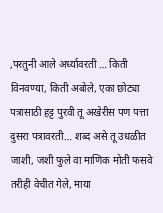,परतुनी आले अर्ध्यावरती … किती विनवण्या, किती अबोले, एका छोट्या पत्रासाठी हट्ट पुरवी तू अखेरीस पण पत्ता दुसरा पत्रावरती… शब्द असे तू उधळीत जाशी, जशी फुले वा माणिक मोती फसवे तरीही वेचीत गेले, माया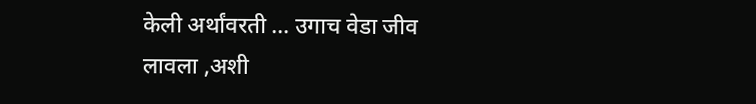केली अर्थांवरती … उगाच वेडा जीव लावला ,अशी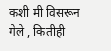कशी मी विसरून गेले , कितीही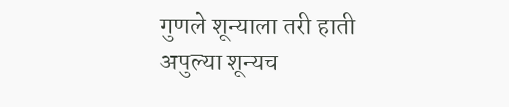गुणले शून्याला तरी हाती अपुल्या शून्यच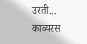उरती...
काव्यरस